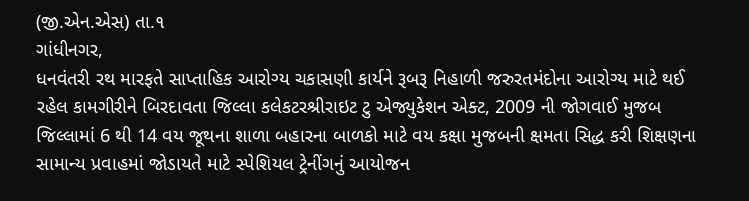(જી.એન.એસ) તા.૧
ગાંધીનગર,
ધનવંતરી રથ મારફતે સાપ્તાહિક આરોગ્ય ચકાસણી કાર્યને રૂબરૂ નિહાળી જરુરતમંદોના આરોગ્ય માટે થઈ રહેલ કામગીરીને બિરદાવતા જિલ્લા કલેકટરશ્રીરાઇટ ટુ એજ્યુકેશન એક્ટ, 2009 ની જોગવાઈ મુજબ જિલ્લામાં 6 થી 14 વય જૂથના શાળા બહારના બાળકો માટે વય કક્ષા મુજબની ક્ષમતા સિદ્ધ કરી શિક્ષણના સામાન્ય પ્રવાહમાં જોડાયતે માટે સ્પેશિયલ ટ્રેનીંગનું આયોજન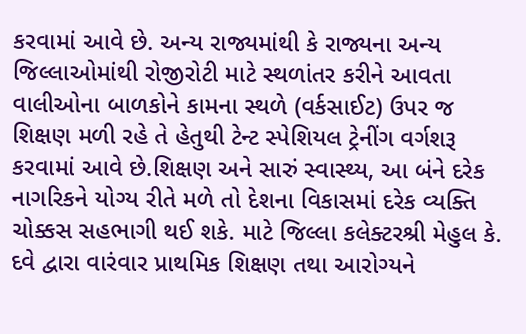કરવામાં આવે છે. અન્ય રાજ્યમાંથી કે રાજ્યના અન્ય જિલ્લાઓમાંથી રોજીરોટી માટે સ્થળાંતર કરીને આવતા વાલીઓના બાળકોને કામના સ્થળે (વર્કસાઈટ) ઉપર જ શિક્ષણ મળી રહે તે હેતુથી ટેન્ટ સ્પેશિયલ ટ્રેનીંગ વર્ગશરૂ કરવામાં આવે છે.શિક્ષણ અને સારું સ્વાસ્થ્ય, આ બંને દરેક નાગરિકને યોગ્ય રીતે મળે તો દેશના વિકાસમાં દરેક વ્યક્તિ ચોક્કસ સહભાગી થઈ શકે. માટે જિલ્લા કલેક્ટરશ્રી મેહુલ કે. દવે દ્વારા વારંવાર પ્રાથમિક શિક્ષણ તથા આરોગ્યને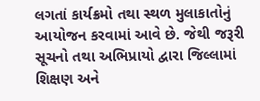લગતાં કાર્યક્રમો તથા સ્થળ મુલાકાતોનું આયોજન કરવામાં આવે છે. જેથી જરૂરી સૂચનો તથા અભિપ્રાયો દ્વારા જિલ્લામાં શિક્ષણ અને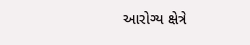આરોગ્ય ક્ષેત્રે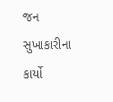જન સુખાકારીના કાર્યો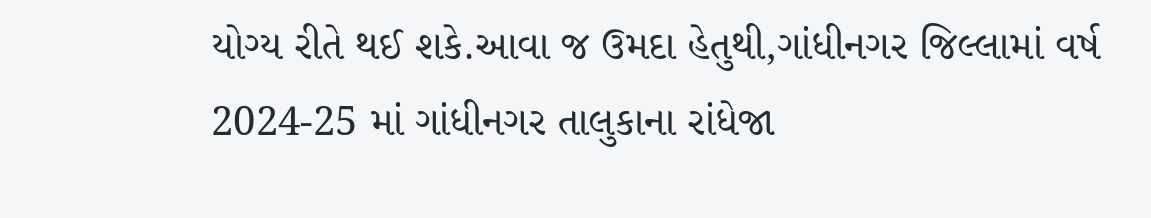યોગ્ય રીતે થઈ શકે.આવા જ ઉમદા હેતુથી,ગાંધીનગર જિલ્લામાં વર્ષ 2024-25 માં ગાંધીનગર તાલુકાના રાંધેજા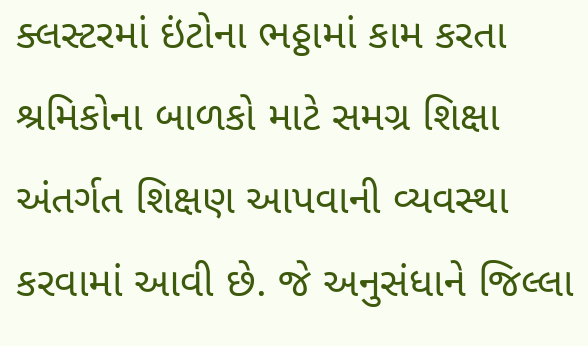ક્લસ્ટરમાં ઇંટોના ભઠ્ઠામાં કામ કરતા શ્રમિકોના બાળકો માટે સમગ્ર શિક્ષા અંતર્ગત શિક્ષણ આપવાની વ્યવસ્થા કરવામાં આવી છે. જે અનુસંધાને જિલ્લા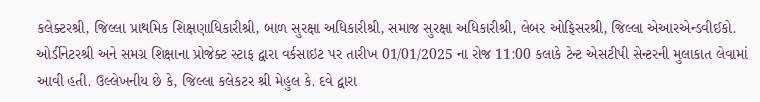કલેક્ટરશ્રી, જિલ્લા પ્રાથમિક શિક્ષણાધિકારીશ્રી, બાળ સુરક્ષા અધિકારીશ્રી, સમાજ સુરક્ષા અધિકારીશ્રી, લેબર ઓફિસરશ્રી, જિલ્લા એઆરએન્ડવીઈકો. ઓર્ડીનેટરશ્રી અને સમગ્ર શિક્ષાના પ્રોજેક્ટ સ્ટાફ દ્વારા વર્કસાઇટ પર તારીખ 01/01/2025 ના રોજ 11:00 કલાકે ટેન્ટ એસટીપી સેન્ટરની મુલાકાત લેવામાં આવી હતી. ઉલ્લેખનીય છે કે, જિલ્લા કલેકટર શ્રી મેહુલ કે. દવે દ્વારા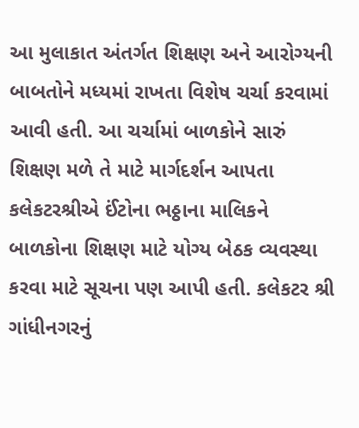આ મુલાકાત અંતર્ગત શિક્ષણ અને આરોગ્યની બાબતોને મધ્યમાં રાખતા વિશેષ ચર્ચા કરવામાં આવી હતી. આ ચર્ચામાં બાળકોને સારું શિક્ષણ મળે તે માટે માર્ગદર્શન આપતા કલેકટરશ્રીએ ઈંટોના ભઠ્ઠાના માલિકને બાળકોના શિક્ષણ માટે યોગ્ય બેઠક વ્યવસ્થા કરવા માટે સૂચના પણ આપી હતી. કલેકટર શ્રી ગાંધીનગરનું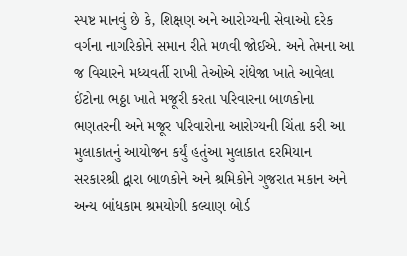સ્પષ્ટ માનવું છે કે, શિક્ષણ અને આરોગ્યની સેવાઓ દરેક વર્ગના નાગરિકોને સમાન રીતે મળવી જોઈએ. અને તેમના આ જ વિચારને મધ્યવર્તી રાખી તેઓએ રાંધેજા ખાતે આવેલા ઈંટોના ભઠ્ઠા ખાતે મજૂરી કરતા પરિવારના બાળકોના ભણતરની અને મજૂર પરિવારોના આરોગ્યની ચિંતા કરી આ મુલાકાતનું આયોજન કર્યું હતુંઆ મુલાકાત દરમિયાન સરકારશ્રી દ્વારા બાળકોને અને શ્રમિકોને ગુજરાત મકાન અને અન્ય બાંધકામ શ્રમયોગી કલ્યાણ બોર્ડ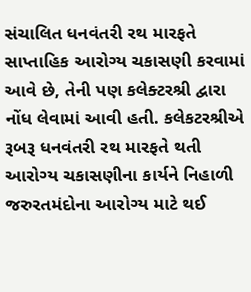સંચાલિત ધનવંતરી રથ મારફતે સાપ્તાહિક આરોગ્ય ચકાસણી કરવામાં આવે છે, તેની પણ કલેક્ટરશ્રી દ્વારા નોંધ લેવામાં આવી હતી. કલેકટરશ્રીએ રૂબરૂ ધનવંતરી રથ મારફતે થતી આરોગ્ય ચકાસણીના કાર્યને નિહાળી જરુરતમંદોના આરોગ્ય માટે થઈ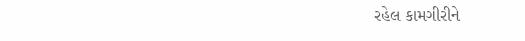રહેલ કામગીરીને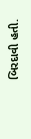બિરદાવી હતી.